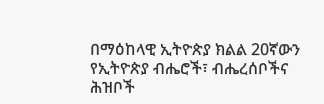በማዕከላዊ ኢትዮጵያ ክልል 20ኛውን የኢትዮጵያ ብሔሮች፣ ብሔረሰቦችና ሕዝቦች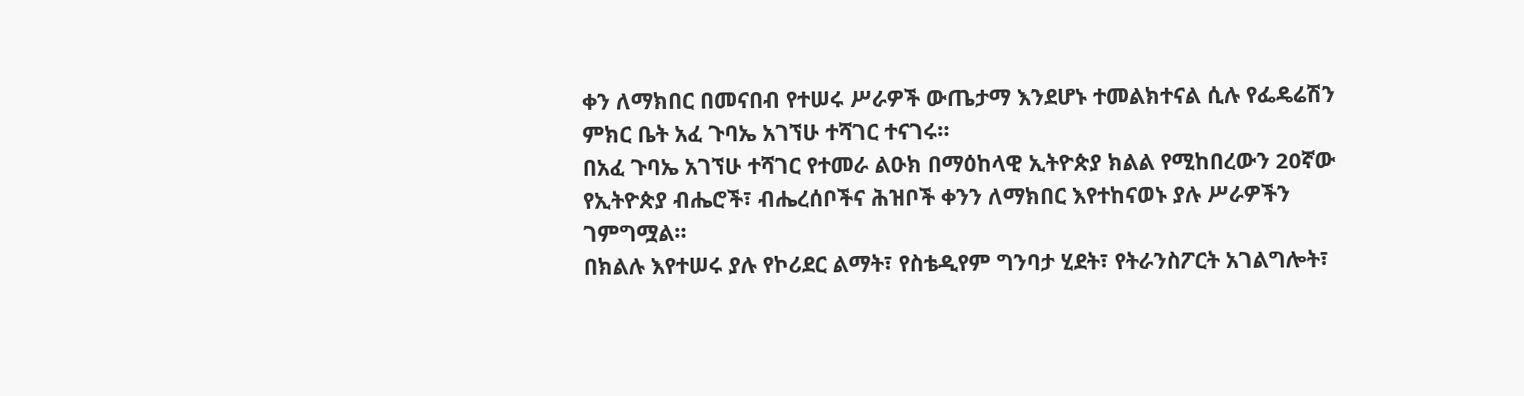ቀን ለማክበር በመናበብ የተሠሩ ሥራዎች ውጤታማ እንደሆኑ ተመልክተናል ሲሉ የፌዴሬሽን ምክር ቤት አፈ ጉባኤ አገኘሁ ተሻገር ተናገሩ።
በአፈ ጉባኤ አገኘሁ ተሻገር የተመራ ልዑክ በማዕከላዊ ኢትዮጵያ ክልል የሚከበረውን 20ኛው የኢትዮጵያ ብሔሮች፣ ብሔረሰቦችና ሕዝቦች ቀንን ለማክበር እየተከናወኑ ያሉ ሥራዎችን ገምግሟል።
በክልሉ እየተሠሩ ያሉ የኮሪደር ልማት፣ የስቴዲየም ግንባታ ሂደት፣ የትራንስፖርት አገልግሎት፣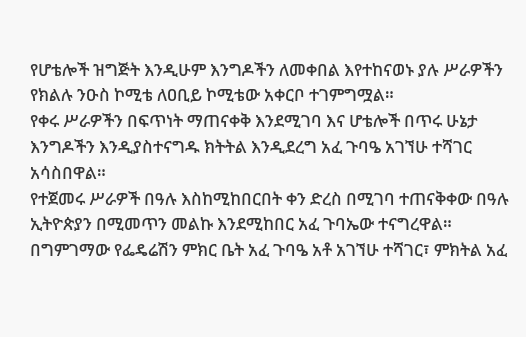የሆቴሎች ዝግጅት እንዲሁም እንግዶችን ለመቀበል እየተከናወኑ ያሉ ሥራዎችን የክልሉ ንዑስ ኮሚቴ ለዐቢይ ኮሚቴው አቀርቦ ተገምግሟል።
የቀሩ ሥራዎችን በፍጥነት ማጠናቀቅ እንደሚገባ እና ሆቴሎች በጥሩ ሁኔታ እንግዶችን እንዲያስተናግዱ ክትትል እንዲደረግ አፈ ጉባዔ አገኘሁ ተሻገር አሳስበዋል።
የተጀመሩ ሥራዎች በዓሉ እስከሚከበርበት ቀን ድረስ በሚገባ ተጠናቅቀው በዓሉ ኢትዮጵያን በሚመጥን መልኩ እንደሚከበር አፈ ጉባኤው ተናግረዋል።
በግምገማው የፌዴሬሽን ምክር ቤት አፈ ጉባዔ አቶ አገኘሁ ተሻገር፣ ምክትል አፈ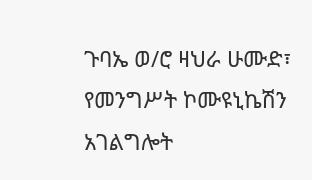ጉባኤ ወ/ሮ ዛህራ ሁሙድ፣ የመንግሥት ኮሙዩኒኬሽን አገልግሎት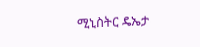ሚኒስትር ዴኤታ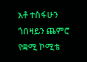አቶ ተስፋሁን ጎበዛይን ጨምሮ የቋሚ ኮሚቴ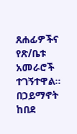ጸሐፊዎችና የጽ/ቤቱ አመራሮች ተገኝተዋል።
በኃይማኖት ከበደ